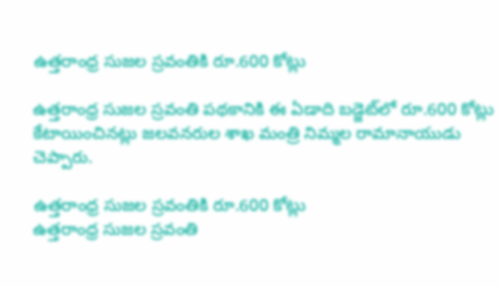ఉత్తరాంధ్ర సుజల స్రవంతికి రూ.600 కోట్లు

ఉత్తరాంధ్ర సుజల స్రవంతి పథకానికి ఈ ఏడాది బడ్జెట్‌లో రూ.600 కోట్లు కేటాయించినట్లు జలవనరుల శాఖ మంత్రి నిమ్మల రామానాయుడు చెప్పారు.

ఉత్తరాంధ్ర సుజల స్రవంతికి రూ.600 కోట్లు
ఉత్తరాంధ్ర సుజల స్రవంతి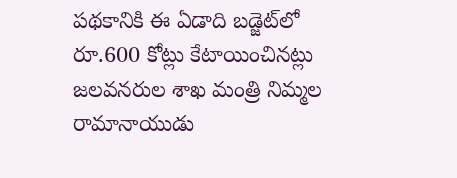పథకానికి ఈ ఏడాది బడ్జెట్‌లో రూ.600 కోట్లు కేటాయించినట్లు జలవనరుల శాఖ మంత్రి నిమ్మల రామానాయుడు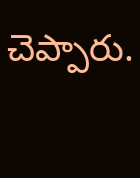చెప్పారు.